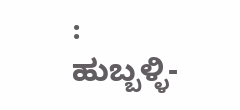: ಹುಬ್ಬಳ್ಳಿ-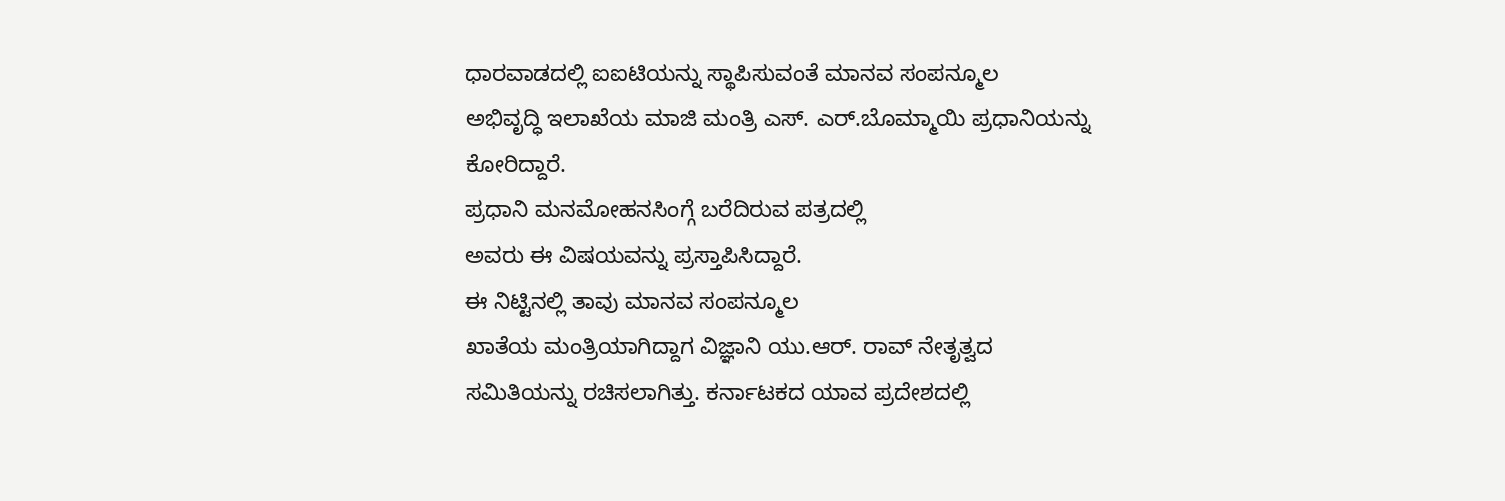ಧಾರವಾಡದಲ್ಲಿ ಐಐಟಿಯನ್ನು ಸ್ಥಾಪಿಸುವಂತೆ ಮಾನವ ಸಂಪನ್ಮೂಲ
ಅಭಿವೃದ್ಧಿ ಇಲಾಖೆಯ ಮಾಜಿ ಮಂತ್ರಿ ಎಸ್. ಎರ್.ಬೊಮ್ಮಾಯಿ ಪ್ರಧಾನಿಯನ್ನು
ಕೋರಿದ್ದಾರೆ.
ಪ್ರಧಾನಿ ಮನಮೋಹನಸಿಂಗ್ಗೆ ಬರೆದಿರುವ ಪತ್ರದಲ್ಲಿ
ಅವರು ಈ ವಿಷಯವನ್ನು ಪ್ರಸ್ತಾಪಿಸಿದ್ದಾರೆ.
ಈ ನಿಟ್ಟಿನಲ್ಲಿ ತಾವು ಮಾನವ ಸಂಪನ್ಮೂಲ
ಖಾತೆಯ ಮಂತ್ರಿಯಾಗಿದ್ದಾಗ ವಿಜ್ಞಾನಿ ಯು.ಆರ್. ರಾವ್ ನೇತೃತ್ವದ
ಸಮಿತಿಯನ್ನು ರಚಿಸಲಾಗಿತ್ತು. ಕರ್ನಾಟಕದ ಯಾವ ಪ್ರದೇಶದಲ್ಲಿ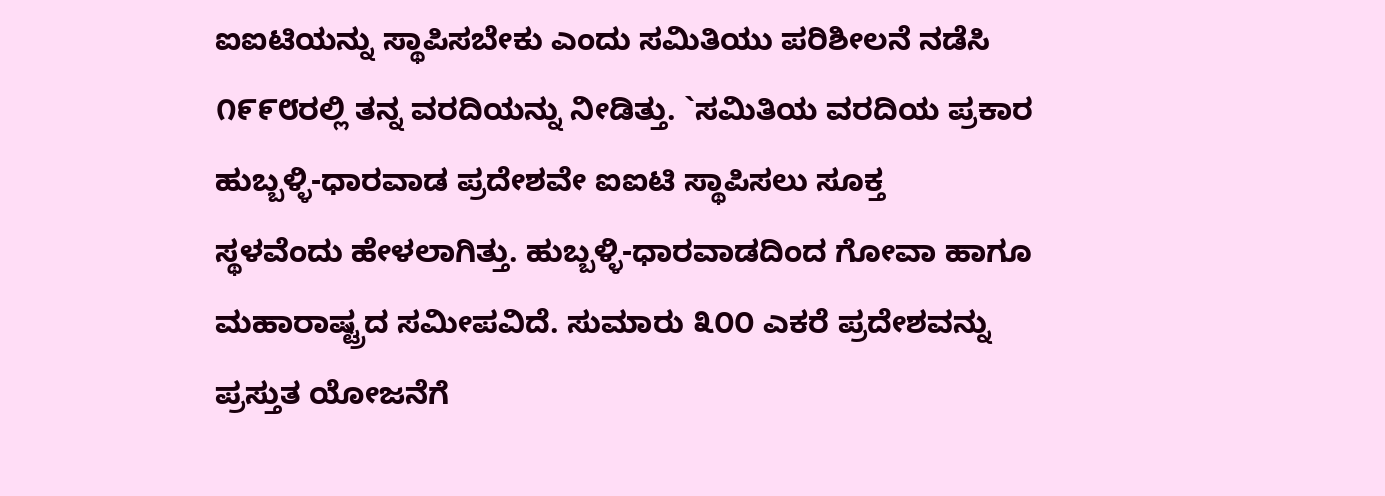ಐಐಟಿಯನ್ನು ಸ್ಥಾಪಿಸಬೇಕು ಎಂದು ಸಮಿತಿಯು ಪರಿಶೀಲನೆ ನಡೆಸಿ
೧೯೯೮ರಲ್ಲಿ ತನ್ನ ವರದಿಯನ್ನು ನೀಡಿತ್ತು. `ಸಮಿತಿಯ ವರದಿಯ ಪ್ರಕಾರ
ಹುಬ್ಬಳ್ಳಿ-ಧಾರವಾಡ ಪ್ರದೇಶವೇ ಐಐಟಿ ಸ್ಥಾಪಿಸಲು ಸೂಕ್ತ
ಸ್ಥಳವೆಂದು ಹೇಳಲಾಗಿತ್ತು. ಹುಬ್ಬಳ್ಳಿ-ಧಾರವಾಡದಿಂದ ಗೋವಾ ಹಾಗೂ
ಮಹಾರಾಷ್ಟ್ರದ ಸಮೀಪವಿದೆ. ಸುಮಾರು ೩೦೦ ಎಕರೆ ಪ್ರದೇಶವನ್ನು
ಪ್ರಸ್ತುತ ಯೋಜನೆಗೆ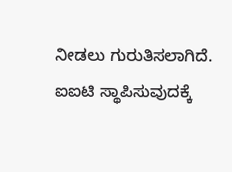ನೀಡಲು ಗುರುತಿಸಲಾಗಿದೆ. ಐಐಟಿ ಸ್ಥಾಪಿಸುವುದಕ್ಕೆ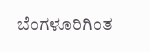ಬೆಂಗಳೂರಿಗಿಂತ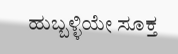ಹುಬ್ಬಳ್ಳಿಯೇ ಸೂಕ್ತ